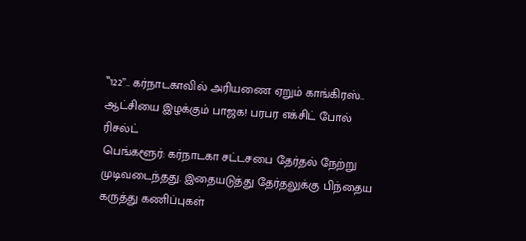‛‛122’’.. கர்நாடகாவில் அரியணை ஏறும் காங்கிரஸ்.. ஆட்சியை இழக்கும் பாஜக! பரபர எக்சிட் போல் ரிசல்ட்
பெங்களூர்: கர்நாடகா சட்டசபை தேர்தல் நேற்று முடிவடைந்தது. இதையடுத்து தேர்தலுக்கு பிந்தைய கருத்து கணிப்புகள்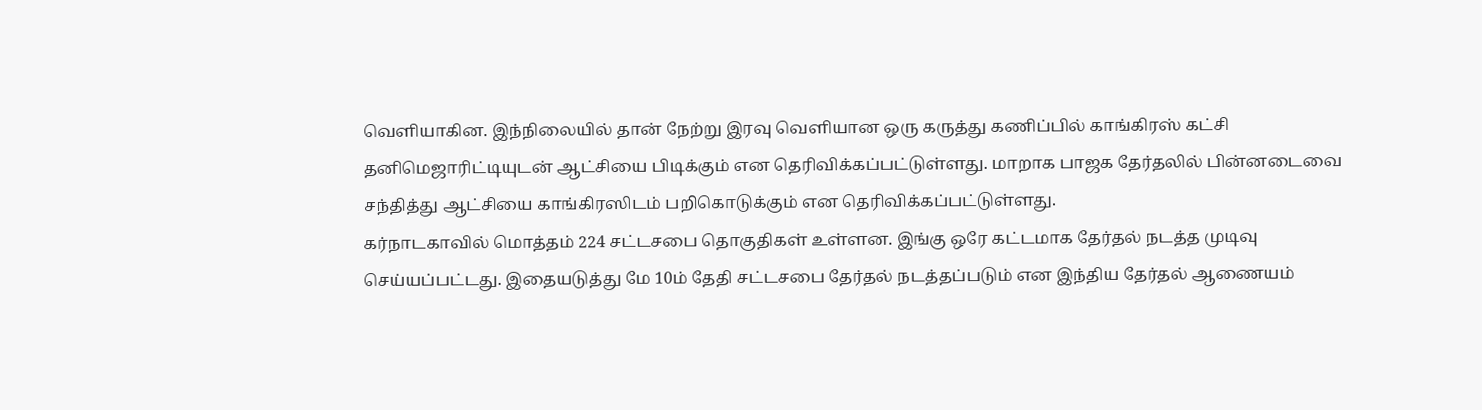வெளியாகின. இந்நிலையில் தான் நேற்று இரவு வெளியான ஒரு கருத்து கணிப்பில் காங்கிரஸ் கட்சி தனிமெஜாரிட்டியுடன் ஆட்சியை பிடிக்கும் என தெரிவிக்கப்பட்டுள்ளது. மாறாக பாஜக தேர்தலில் பின்னடைவை சந்தித்து ஆட்சியை காங்கிரஸிடம் பறிகொடுக்கும் என தெரிவிக்கப்பட்டுள்ளது.
கர்நாடகாவில் மொத்தம் 224 சட்டசபை தொகுதிகள் உள்ளன. இங்கு ஒரே கட்டமாக தேர்தல் நடத்த முடிவு செய்யப்பட்டது. இதையடுத்து மே 10ம் தேதி சட்டசபை தேர்தல் நடத்தப்படும் என இந்திய தேர்தல் ஆணையம்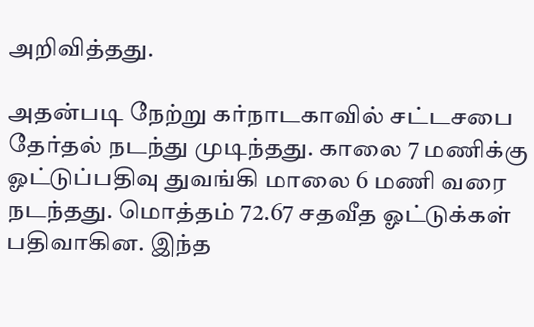அறிவித்தது.

அதன்படி நேற்று கர்நாடகாவில் சட்டசபை தேர்தல் நடந்து முடிந்தது. காலை 7 மணிக்கு ஓட்டுப்பதிவு துவங்கி மாலை 6 மணி வரை நடந்தது. மொத்தம் 72.67 சதவீத ஓட்டுக்கள் பதிவாகின. இந்த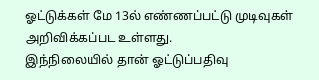ஓட்டுக்கள் மே 13ல் எண்ணப்பட்டு முடிவுகள் அறிவிக்கப்பட உள்ளது.
இந்நிலையில் தான் ஓட்டுப்பதிவு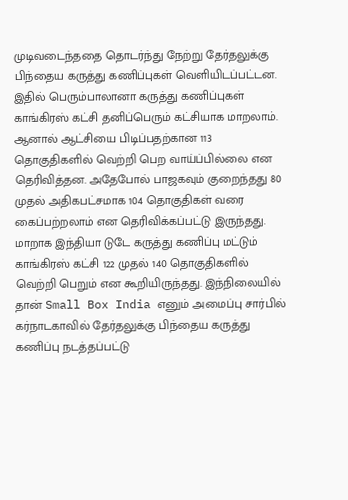முடிவடைந்ததை தொடர்ந்து நேற்று தேர்தலுக்கு பிந்தைய கருத்து கணிப்புகள் வெளியிடப்பட்டன. இதில் பெரும்பாலானா கருத்து கணிப்புகள் காங்கிரஸ் கட்சி தனிப்பெரும் கட்சியாக மாறலாம். ஆனால் ஆட்சியை பிடிப்பதற்கான 113 தொகுதிகளில் வெற்றி பெற வாய்ப்பில்லை என தெரிவித்தன. அதேபோல் பாஜகவும் குறைந்தது 80 முதல் அதிகபட்சமாக 104 தொகுதிகள் வரை கைப்பற்றலாம் என தெரிவிக்கப்பட்டு இருந்தது.
மாறாக இந்தியா டுடே கருத்து கணிப்பு மட்டும் காங்கிரஸ் கட்சி 122 முதல் 140 தொகுதிகளில் வெற்றி பெறும் என கூறியிருந்தது. இந்நிலையில் தான் Small Box India எனும் அமைப்பு சார்பில் கர்நாடகாவில் தேர்தலுக்கு பிந்தைய கருத்து கணிப்பு நடத்தப்பட்டு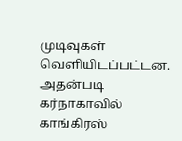முடிவுகள் வெளியிடப்பட்டன.
அதன்படி கர்நாகாவில் காங்கிரஸ்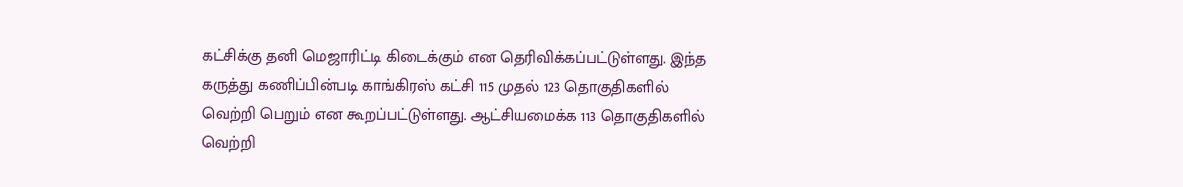கட்சிக்கு தனி மெஜாரிட்டி கிடைக்கும் என தெரிவிக்கப்பட்டுள்ளது. இந்த கருத்து கணிப்பின்படி காங்கிரஸ் கட்சி 115 முதல் 123 தொகுதிகளில் வெற்றி பெறும் என கூறப்பட்டுள்ளது. ஆட்சியமைக்க 113 தொகுதிகளில் வெற்றி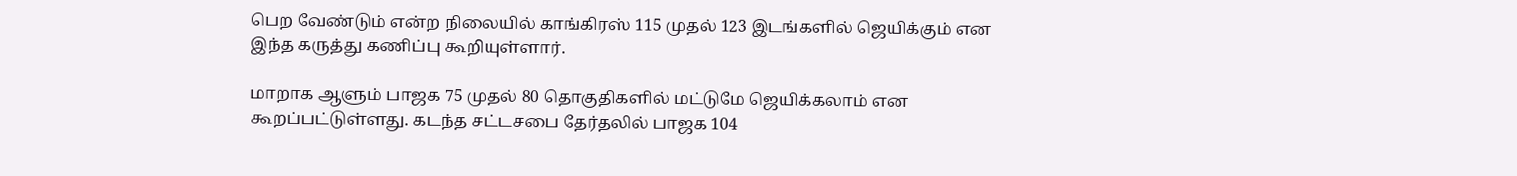பெற வேண்டும் என்ற நிலையில் காங்கிரஸ் 115 முதல் 123 இடங்களில் ஜெயிக்கும் என இந்த கருத்து கணிப்பு கூறியுள்ளார்.

மாறாக ஆளும் பாஜக 75 முதல் 80 தொகுதிகளில் மட்டுமே ஜெயிக்கலாம் என கூறப்பட்டுள்ளது. கடந்த சட்டசபை தேர்தலில் பாஜக 104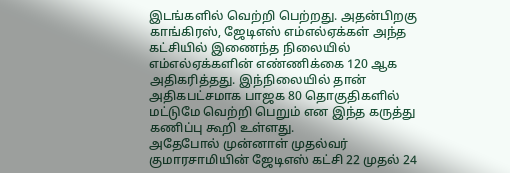இடங்களில் வெற்றி பெற்றது. அதன்பிறகு காங்கிரஸ், ஜேடிஎஸ் எம்எல்ஏக்கள் அந்த கட்சியில் இணைந்த நிலையில் எம்எல்ஏக்களின் எண்ணிக்கை 120 ஆக அதிகரித்தது. இந்நிலையில் தான் அதிகபட்சமாக பாஜக 80 தொகுதிகளில் மட்டுமே வெற்றி பெறும் என இந்த கருத்து கணிப்பு கூறி உள்ளது.
அதேபோல் முன்னாள் முதல்வர் குமாரசாமியின் ஜேடிஎஸ் கட்சி 22 முதல் 24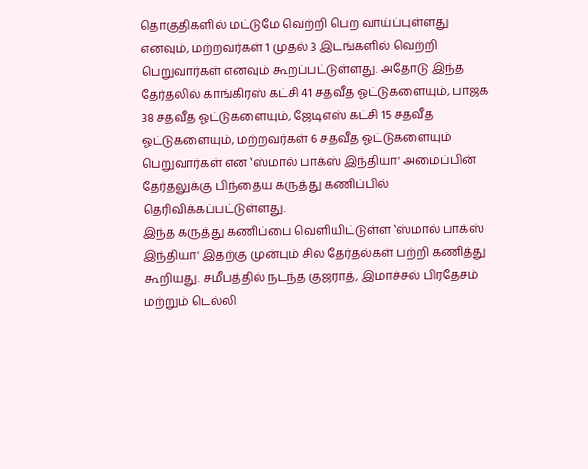தொகுதிகளில் மட்டுமே வெற்றி பெற வாய்ப்புள்ளது எனவும், மற்றவர்கள் 1 முதல் 3 இடங்களில் வெற்றி பெறுவார்கள் எனவும் கூறப்பட்டுள்ளது. அதோடு இந்த தேர்தலில் காங்கிரஸ் கட்சி 41 சதவீத ஓட்டுகளையும், பாஜக 38 சதவீத ஓட்டுகளையும், ஜேடிஎஸ் கட்சி 15 சதவீத ஓட்டுகளையும், மற்றவர்கள் 6 சதவீத ஓட்டுகளையும் பெறுவார்கள் என ‛ஸ்மால் பாக்ஸ் இந்தியா' அமைப்பின் தேர்தலுக்கு பிந்தைய கருத்து கணிப்பில் தெரிவிக்கப்பட்டுள்ளது.
இந்த கருத்து கணிப்பை வெளியிட்டுள்ள ‛ஸ்மால் பாக்ஸ் இந்தியா' இதற்கு முன்பும் சில தேர்தல்கள் பற்றி கணித்து கூறியது. சமீபத்தில் நடந்த குஜராத், இமாச்சல் பிரதேசம் மற்றும் டெல்லி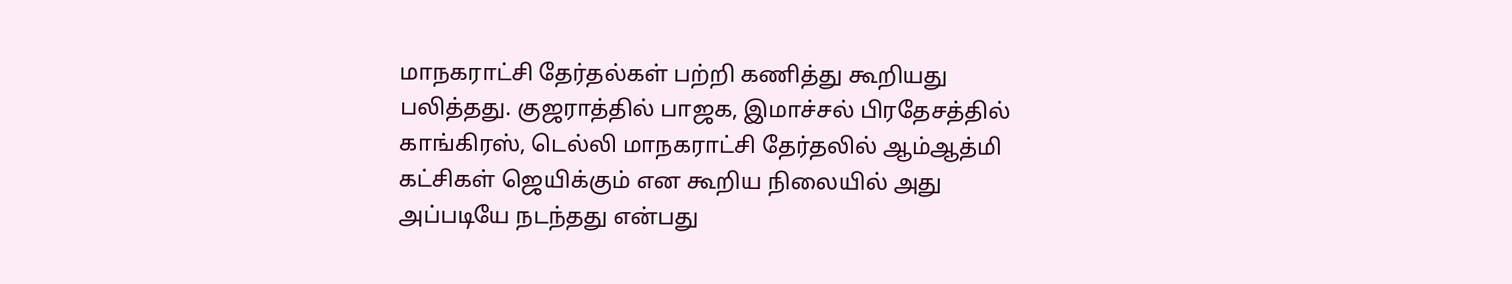மாநகராட்சி தேர்தல்கள் பற்றி கணித்து கூறியது பலித்தது. குஜராத்தில் பாஜக, இமாச்சல் பிரதேசத்தில் காங்கிரஸ், டெல்லி மாநகராட்சி தேர்தலில் ஆம்ஆத்மி கட்சிகள் ஜெயிக்கும் என கூறிய நிலையில் அது அப்படியே நடந்தது என்பது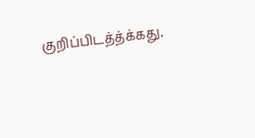குறிப்பிடத்த்க்கது.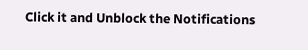Click it and Unblock the Notifications